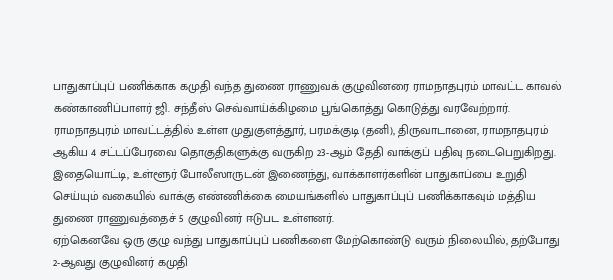பாதுகாப்புப் பணிக்காக கமுதி வந்த துணை ராணுவக் குழுவினரை ராமநாதபுரம் மாவட்ட காவல் கண்காணிப்பாளர் ஜி. சந்தீஸ் செவ்வாய்க்கிழமை பூங்கொத்து கொடுத்து வரவேற்றார்.
ராமநாதபுரம் மாவட்டத்தில் உள்ள முதுகுளத்தூர், பரமக்குடி (தனி), திருவாடானை, ராமநாதபுரம் ஆகிய 4 சட்டப்பேரவை தொகுதிகளுக்கு வருகிற 23-ஆம் தேதி வாக்குப் பதிவு நடைபெறுகிறது.
இதையொட்டி, உள்ளூர் போலீஸாருடன் இணைந்து, வாக்காளர்களின் பாதுகாப்பை உறுதி செய்யும் வகையில் வாக்கு எண்ணிக்கை மையங்களில் பாதுகாப்புப் பணிக்காகவும் மத்திய துணை ராணுவத்தைச் 5 குழுவினர் ஈடுபட உள்ளனர்.
ஏற்கெனவே ஒரு குழு வந்து பாதுகாப்புப் பணிகளை மேற்கொண்டு வரும் நிலையில், தற்போது 2-ஆவது குழுவினர் கமுதி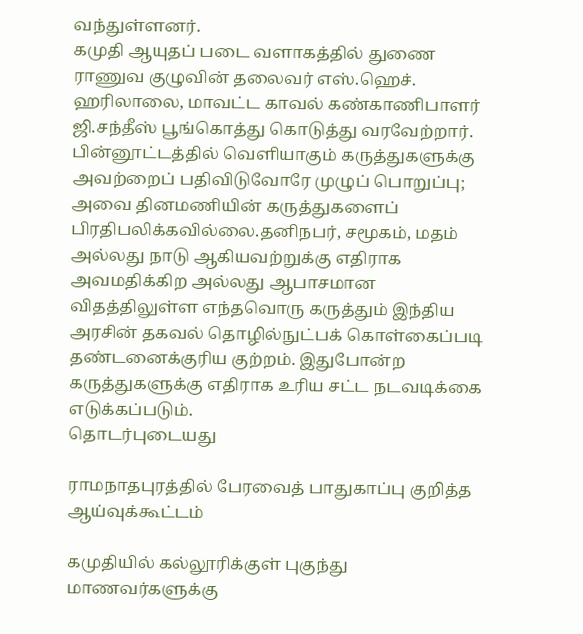வந்துள்ளனர்.
கமுதி ஆயுதப் படை வளாகத்தில் துணை ராணுவ குழுவின் தலைவர் எஸ்.ஹெச். ஹரிலாலை, மாவட்ட காவல் கண்காணிபாளர் ஜி.சந்தீஸ் பூங்கொத்து கொடுத்து வரவேற்றார்.
பின்னூட்டத்தில் வெளியாகும் கருத்துகளுக்கு அவற்றைப் பதிவிடுவோரே முழுப் பொறுப்பு; அவை தினமணியின் கருத்துகளைப் பிரதிபலிக்கவில்லை.தனிநபர், சமூகம், மதம் அல்லது நாடு ஆகியவற்றுக்கு எதிராக அவமதிக்கிற அல்லது ஆபாசமான விதத்திலுள்ள எந்தவொரு கருத்தும் இந்திய அரசின் தகவல் தொழில்நுட்பக் கொள்கைப்படி தண்டனைக்குரிய குற்றம். இதுபோன்ற கருத்துகளுக்கு எதிராக உரிய சட்ட நடவடிக்கை எடுக்கப்படும்.
தொடர்புடையது

ராமநாதபுரத்தில் பேரவைத் பாதுகாப்பு குறித்த ஆய்வுக்கூட்டம்

கமுதியில் கல்லூரிக்குள் புகுந்து மாணவர்களுக்கு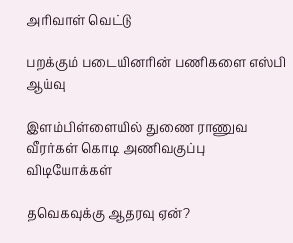அரிவாள் வெட்டு

பறக்கும் படையினரின் பணிகளை எஸ்பி ஆய்வு

இளம்பிள்ளையில் துணை ராணுவ வீரர்கள் கொடி அணிவகுப்பு
விடியோக்கள்

தவெகவுக்கு ஆதரவு ஏன்?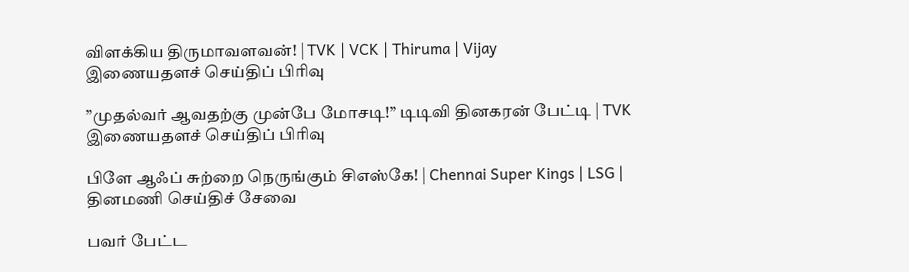விளக்கிய திருமாவளவன்! | TVK | VCK | Thiruma | Vijay
இணையதளச் செய்திப் பிரிவு

”முதல்வர் ஆவதற்கு முன்பே மோசடி!” டிடிவி தினகரன் பேட்டி | TVK
இணையதளச் செய்திப் பிரிவு

பிளே ஆஃப் சுற்றை நெருங்கும் சிஎஸ்கே! | Chennai Super Kings | LSG |
தினமணி செய்திச் சேவை

பவர் பேட்ட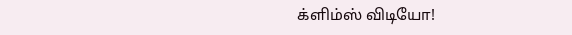க்ளிம்ஸ் விடியோ!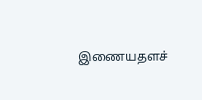இணையதளச்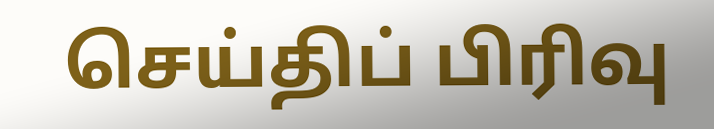செய்திப் பிரிவு